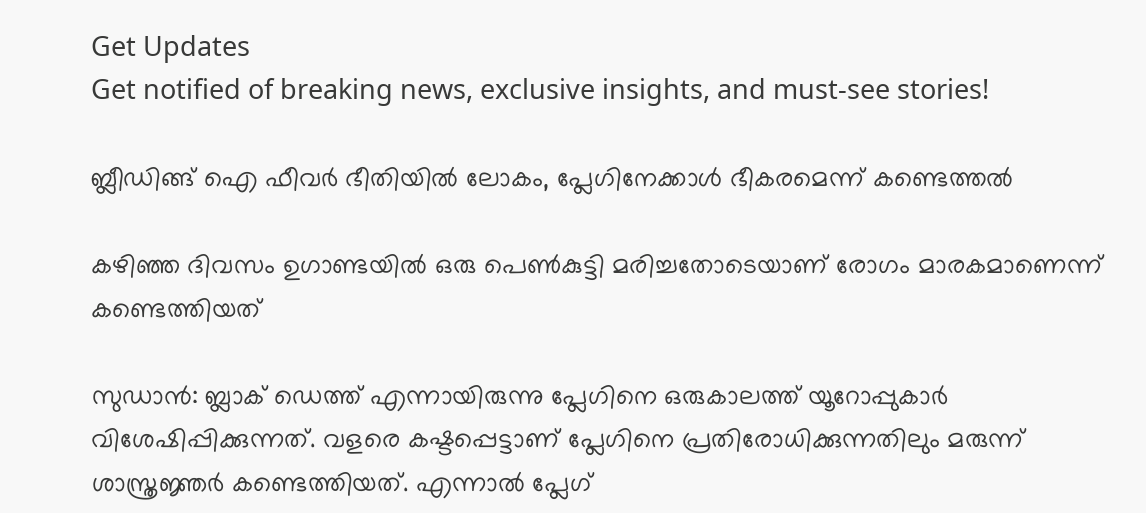Get Updates
Get notified of breaking news, exclusive insights, and must-see stories!

ബ്ലീഡിങ്ങ് ഐ ഫീവര്‍ ഭീതിയില്‍ ലോകം, പ്ലേഗിനേക്കാള്‍ ഭീകരമെന്ന് കണ്ടെത്തല്‍

കഴിഞ്ഞ ദിവസം ഉഗാണ്ടയില്‍ ഒരു പെണ്‍കുട്ടി മരിച്ചതോടെയാണ് രോഗം മാരകമാണെന്ന് കണ്ടെത്തിയത്

സുഡാന്‍: ബ്ലാക് ഡെത്ത് എന്നായിരുന്നു പ്ലേഗിനെ ഒരുകാലത്ത് യൂറോപ്പുകാര്‍ വിശേഷിപ്പിക്കുന്നത്. വളരെ കഷ്ടപ്പെട്ടാണ് പ്ലേഗിനെ പ്രതിരോധിക്കുന്നതിലും മരുന്ന് ശാസ്ത്രജ്ഞര്‍ കണ്ടെത്തിയത്. എന്നാല്‍ പ്ലേഗ്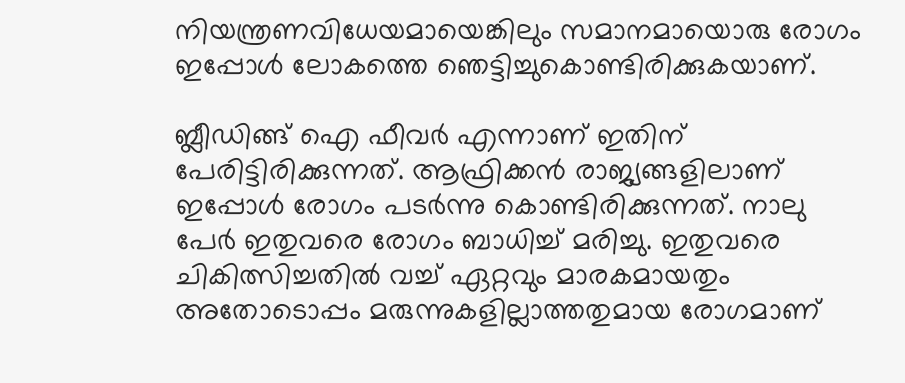നിയന്ത്രണവിധേയമായെങ്കിലും സമാനമായൊരു രോഗം ഇപ്പോള്‍ ലോകത്തെ ഞെട്ടിച്ചുകൊണ്ടിരിക്കുകയാണ്.

ബ്ലീഡിങ്ങ് ഐ ഫീവര്‍ എന്നാണ് ഇതിന് പേരിട്ടിരിക്കുന്നത്. ആഫ്രിക്കന്‍ രാജ്യങ്ങളിലാണ് ഇപ്പോള്‍ രോഗം പടര്‍ന്നു കൊണ്ടിരിക്കുന്നത്. നാലു പേര്‍ ഇതുവരെ രോഗം ബാധിച്ച് മരിച്ചു. ഇതുവരെ ചികിത്സിച്ചതില്‍ വച്ച് ഏറ്റവും മാരകമായതും അതോടൊപ്പം മരുന്നുകളില്ലാത്തതുമായ രോഗമാണ്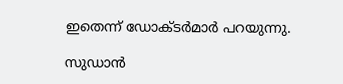ഇതെന്ന് ഡോക്ടര്‍മാര്‍ പറയുന്നു.

സുഡാന്‍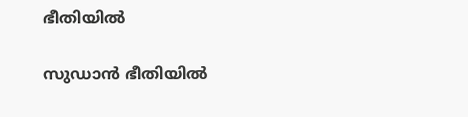ഭീതിയില്‍

സുഡാന്‍ ഭീതിയില്‍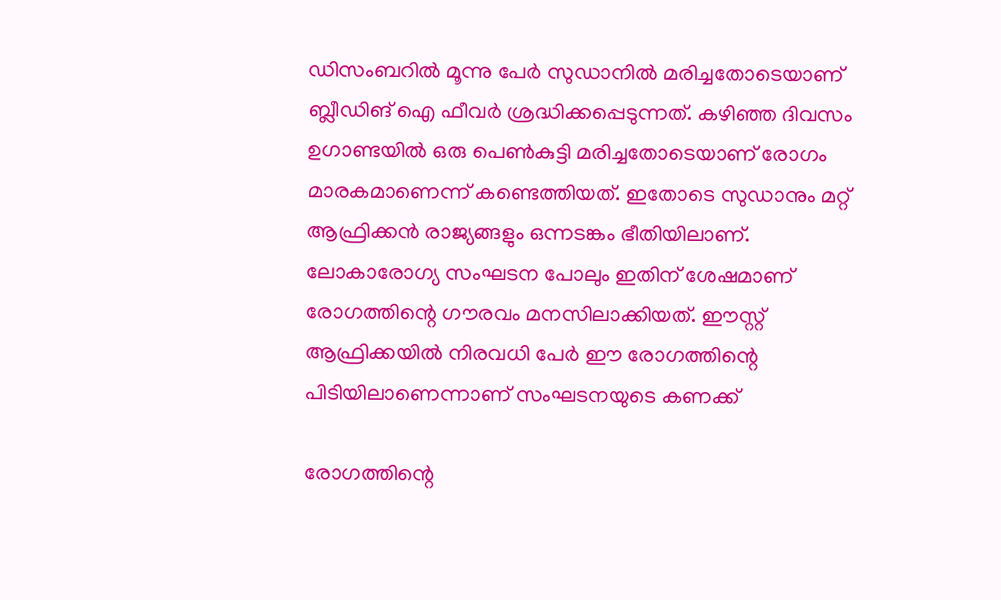ഡിസംബറില്‍ മൂന്നു പേര്‍ സുഡാനില്‍ മരിച്ചതോടെയാണ് ബ്ലീഡിങ് ഐ ഫീവര്‍ ശ്രദ്ധിക്കപ്പെടുന്നത്. കഴിഞ്ഞ ദിവസം ഉഗാണ്ടയില്‍ ഒരു പെണ്‍കുട്ടി മരിച്ചതോടെയാണ് രോഗം മാരകമാണെന്ന് കണ്ടെത്തിയത്. ഇതോടെ സുഡാനും മറ്റ് ആഫ്രിക്കന്‍ രാജ്യങ്ങളും ഒന്നടങ്കം ഭീതിയിലാണ്. ലോകാരോഗ്യ സംഘടന പോലും ഇതിന് ശേഷമാണ് രോഗത്തിന്റെ ഗൗരവം മനസിലാക്കിയത്. ഈസ്റ്റ് ആഫ്രിക്കയില്‍ നിരവധി പേര്‍ ഈ രോഗത്തിന്റെ പിടിയിലാണെന്നാണ് സംഘടനയുടെ കണക്ക്

രോഗത്തിന്റെ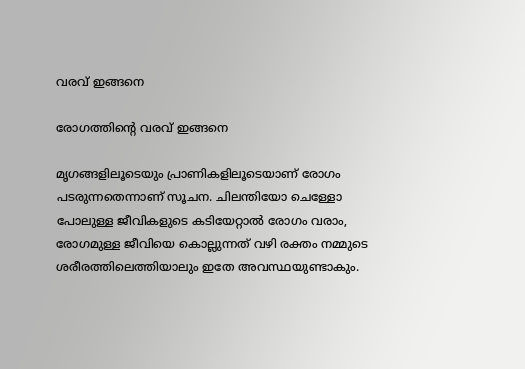വരവ് ഇങ്ങനെ

രോഗത്തിന്റെ വരവ് ഇങ്ങനെ

മൃഗങ്ങളിലൂടെയും പ്രാണികളിലൂടെയാണ് രോഗം പടരുന്നതെന്നാണ് സൂചന. ചിലന്തിയോ ചെള്ളോ പോലുള്ള ജീവികളുടെ കടിയേറ്റാല്‍ രോഗം വരാം, രോഗമുള്ള ജീവിയെ കൊല്ലുന്നത് വഴി രക്തം നമ്മുടെ ശരീരത്തിലെത്തിയാലും ഇതേ അവസ്ഥയുണ്ടാകും.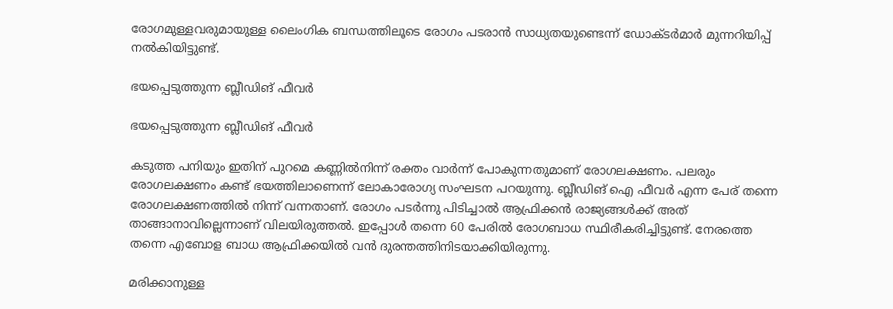രോഗമുള്ളവരുമായുള്ള ലൈംഗിക ബന്ധത്തിലൂടെ രോഗം പടരാന്‍ സാധ്യതയുണ്ടെന്ന് ഡോക്ടര്‍മാര്‍ മുന്നറിയിപ്പ് നല്‍കിയിട്ടുണ്ട്.

ഭയപ്പെടുത്തുന്ന ബ്ലീഡിങ് ഫീവര്‍

ഭയപ്പെടുത്തുന്ന ബ്ലീഡിങ് ഫീവര്‍

കടുത്ത പനിയും ഇതിന് പുറമെ കണ്ണില്‍നിന്ന് രക്തം വാര്‍ന്ന് പോകുന്നതുമാണ് രോഗലക്ഷണം. പലരും രോഗലക്ഷണം കണ്ട് ഭയത്തിലാണെന്ന് ലോകാരോഗ്യ സംഘടന പറയുന്നു. ബ്ലീഡിങ് ഐ ഫീവര്‍ എന്ന പേര് തന്നെ രോഗലക്ഷണത്തില്‍ നിന്ന് വന്നതാണ്. രോഗം പടര്‍ന്നു പിടിച്ചാല്‍ ആഫ്രിക്കന്‍ രാജ്യങ്ങള്‍ക്ക് അത് താങ്ങാനാവില്ലെന്നാണ് വിലയിരുത്തല്‍. ഇപ്പോള്‍ തന്നെ 60 പേരില്‍ രോഗബാധ സ്ഥിരീകരിച്ചിട്ടുണ്ട്. നേരത്തെ തന്നെ എബോള ബാധ ആഫ്രിക്കയില്‍ വന്‍ ദുരന്തത്തിനിടയാക്കിയിരുന്നു.

മരിക്കാനുള്ള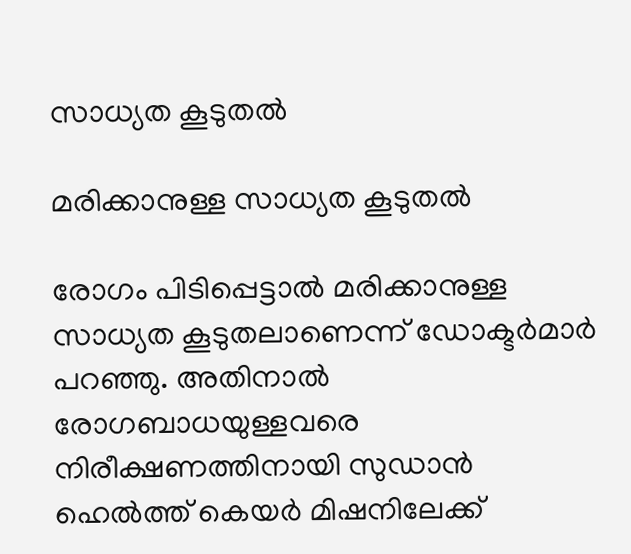സാധ്യത കൂടുതല്‍

മരിക്കാനുള്ള സാധ്യത കൂടുതല്‍

രോഗം പിടിപ്പെട്ടാല്‍ മരിക്കാനുള്ള സാധ്യത കൂടുതലാണെന്ന് ഡോക്ടര്‍മാര്‍ പറഞ്ഞു. അതിനാല്‍ രോഗബാധയുള്ളവരെ നിരീക്ഷണത്തിനായി സുഡാന്‍ ഹെല്‍ത്ത് കെയര്‍ മിഷനിലേക്ക്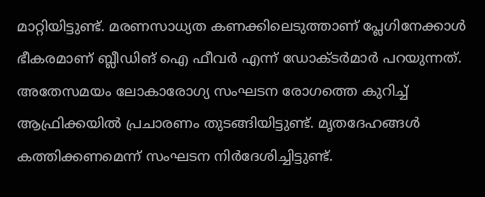മാറ്റിയിട്ടുണ്ട്. മരണസാധ്യത കണക്കിലെടുത്താണ് പ്ലേഗിനേക്കാള്‍ ഭീകരമാണ് ബ്ലീഡിങ് ഐ ഫീവര്‍ എന്ന് ഡോക്ടര്‍മാര്‍ പറയുന്നത്. അതേസമയം ലോകാരോഗ്യ സംഘടന രോഗത്തെ കുറിച്ച് ആഫ്രിക്കയില്‍ പ്രചാരണം തുടങ്ങിയിട്ടുണ്ട്. മൃതദേഹങ്ങള്‍ കത്തിക്കണമെന്ന് സംഘടന നിര്‍ദേശിച്ചിട്ടുണ്ട്.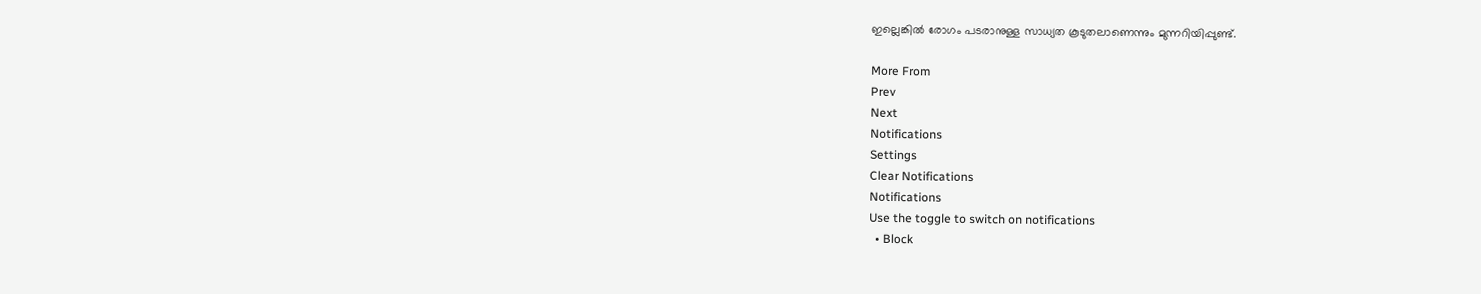ഇല്ലെങ്കില്‍ രോഗം പടരാനുള്ള സാധ്യത കൂടുതലാണെന്നും മുന്നറിയിപ്പുണ്ട്.

More From
Prev
Next
Notifications
Settings
Clear Notifications
Notifications
Use the toggle to switch on notifications
  • Block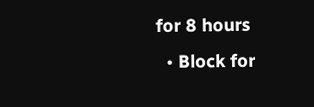for 8 hours
  • Block for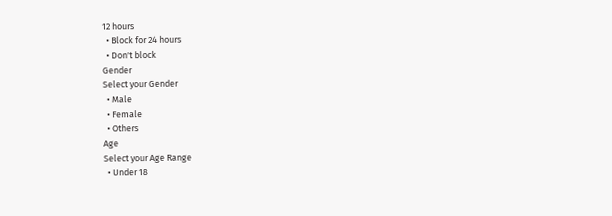12 hours
  • Block for 24 hours
  • Don't block
Gender
Select your Gender
  • Male
  • Female
  • Others
Age
Select your Age Range
  • Under 18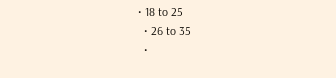• 18 to 25
  • 26 to 35
  •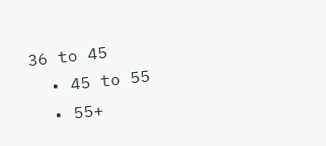36 to 45
  • 45 to 55
  • 55+